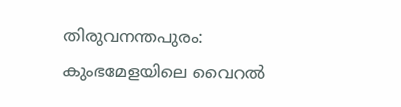തിരുവനന്തപുരം: കുംഭമേളയിലെ വൈറൽ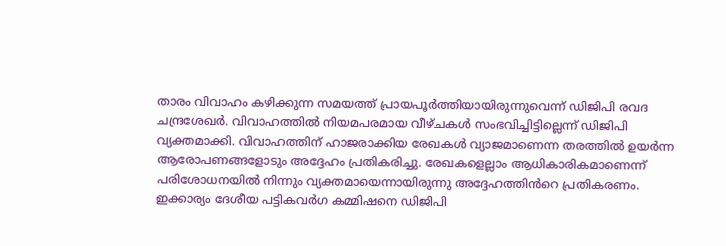താരം വിവാഹം കഴിക്കുന്ന സമയത്ത് പ്രായപൂർത്തിയായിരുന്നുവെന്ന് ഡിജിപി രവദ ചന്ദ്രശേഖർ. വിവാഹത്തിൽ നിയമപരമായ വീഴ്ചകൾ സംഭവിച്ചിട്ടില്ലെന്ന് ഡിജിപി വ്യക്തമാക്കി. വിവാഹത്തിന് ഹാജരാക്കിയ രേഖകൾ വ്യാജമാണെന്ന തരത്തിൽ ഉയർന്ന ആരോപണങ്ങളോടും അദ്ദേഹം പ്രതികരിച്ചു. രേഖകളെല്ലാം ആധികാരികമാണെന്ന് പരിശോധനയിൽ നിന്നും വ്യക്തമായെന്നായിരുന്നു അദ്ദേഹത്തിൻറെ പ്രതികരണം. ഇക്കാര്യം ദേശീയ പട്ടികവർഗ കമ്മിഷനെ ഡിജിപി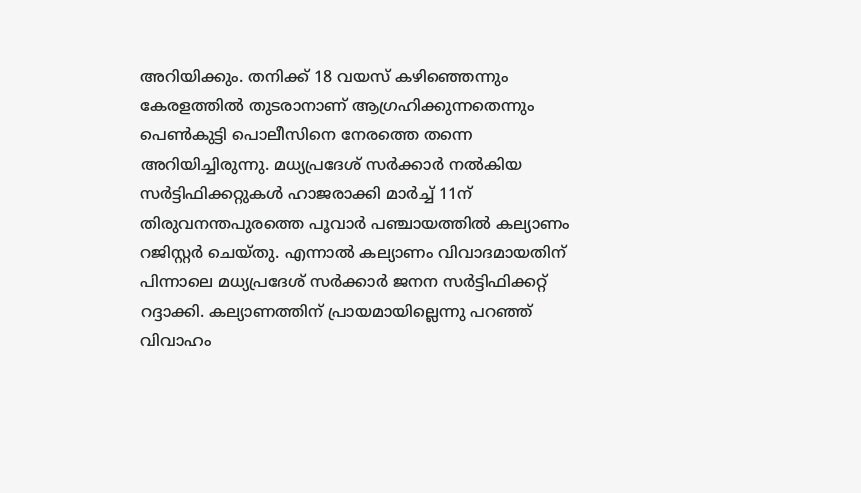അറിയിക്കും. തനിക്ക് 18 വയസ് കഴിഞ്ഞെന്നും കേരളത്തിൽ തുടരാനാണ് ആഗ്രഹിക്കുന്നതെന്നും പെൺകുട്ടി പൊലീസിനെ നേരത്തെ തന്നെ അറിയിച്ചിരുന്നു. മധ്യപ്രദേശ് സർക്കാർ നൽകിയ സർട്ടിഫിക്കറ്റുകൾ ഹാജരാക്കി മാർച്ച് 11ന് തിരുവനന്തപുരത്തെ പൂവാർ പഞ്ചായത്തിൽ കല്യാണം റജിസ്റ്റർ ചെയ്തു. എന്നാൽ കല്യാണം വിവാദമായതിന് പിന്നാലെ മധ്യപ്രദേശ് സർക്കാർ ജനന സർട്ടിഫിക്കറ്റ് റദ്ദാക്കി. കല്യാണത്തിന് പ്രായമായില്ലെന്നു പറഞ്ഞ് വിവാഹം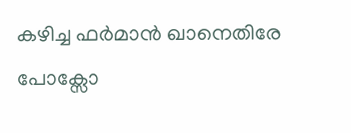കഴിച്ച ഫർമാൻ ഖാനെതിരേ പോക്സോ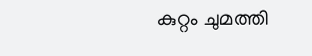കുറ്റം ചുമത്തി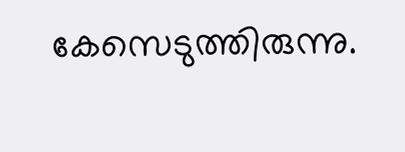കേസെടുത്തിരുന്നു.